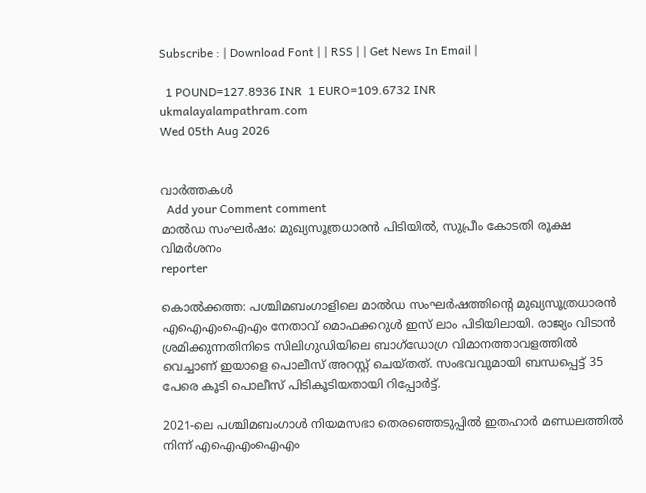Subscribe : | Download Font | | RSS | | Get News In Email |

  1 POUND=127.8936 INR  1 EURO=109.6732 INR
ukmalayalampathram.com
Wed 05th Aug 2026


വാര്‍ത്തകള്‍
  Add your Comment comment
മാല്‍ഡ സംഘര്‍ഷം: മുഖ്യസൂത്രധാരന്‍ പിടിയില്‍, സുപ്രീം കോടതി രൂക്ഷ വിമര്‍ശനം
reporter

കൊല്‍ക്കത്ത: പശ്ചിമബംഗാളിലെ മാല്‍ഡ സംഘര്‍ഷത്തിന്റെ മുഖ്യസൂത്രധാരന്‍ എഐഎംഐഎം നേതാവ് മൊഫക്കറുള്‍ ഇസ് ലാം പിടിയിലായി. രാജ്യം വിടാന്‍ ശ്രമിക്കുന്നതിനിടെ സിലിഗുഡിയിലെ ബാഗ്‌ഡോഗ്ര വിമാനത്താവളത്തില്‍ വെച്ചാണ് ഇയാളെ പൊലീസ് അറസ്റ്റ് ചെയ്തത്. സംഭവവുമായി ബന്ധപ്പെട്ട് 35 പേരെ കൂടി പൊലീസ് പിടികൂടിയതായി റിപ്പോര്‍ട്ട്.

2021-ലെ പശ്ചിമബംഗാള്‍ നിയമസഭാ തെരഞ്ഞെടുപ്പില്‍ ഇതഹാര്‍ മണ്ഡലത്തില്‍ നിന്ന് എഐഎംഐഎം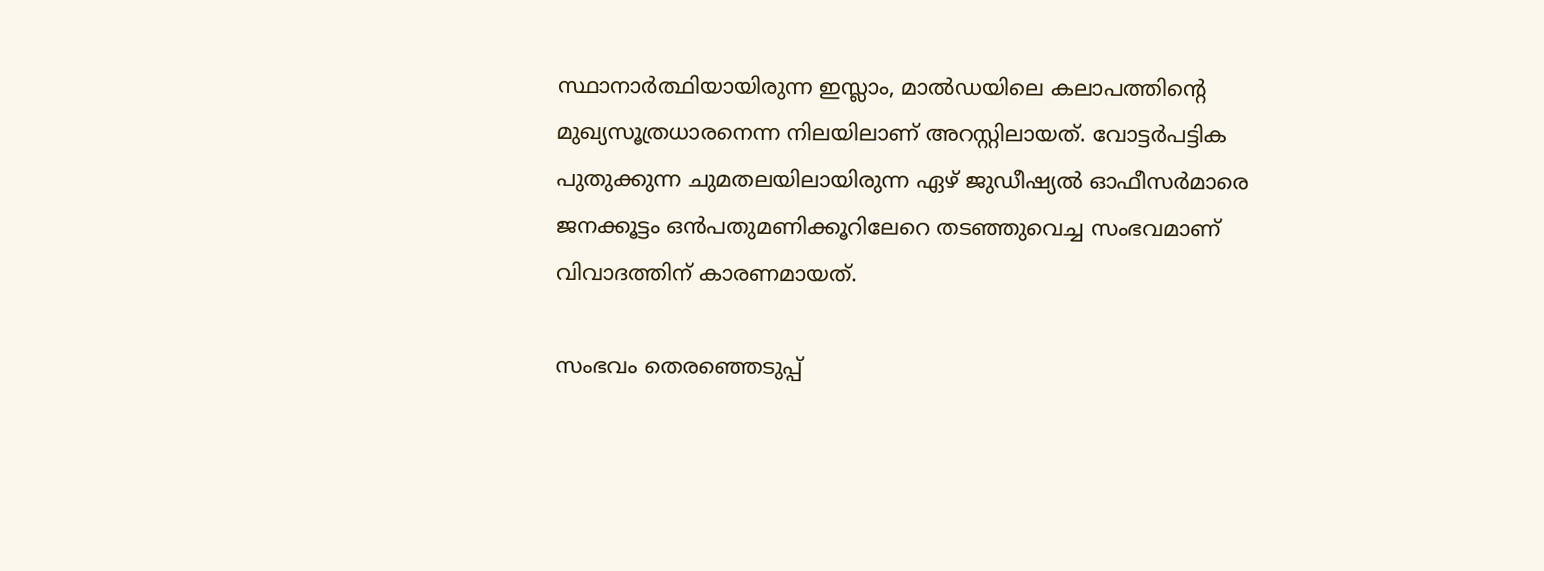സ്ഥാനാര്‍ത്ഥിയായിരുന്ന ഇസ്ലാം, മാല്‍ഡയിലെ കലാപത്തിന്റെ മുഖ്യസൂത്രധാരനെന്ന നിലയിലാണ് അറസ്റ്റിലായത്. വോട്ടര്‍പട്ടിക പുതുക്കുന്ന ചുമതലയിലായിരുന്ന ഏഴ് ജുഡീഷ്യല്‍ ഓഫീസര്‍മാരെ ജനക്കൂട്ടം ഒന്‍പതുമണിക്കൂറിലേറെ തടഞ്ഞുവെച്ച സംഭവമാണ് വിവാദത്തിന് കാരണമായത്.

സംഭവം തെരഞ്ഞെടുപ്പ്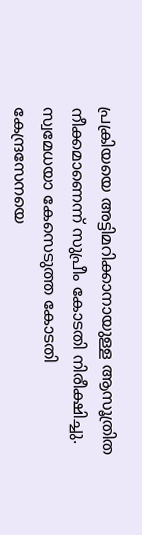പ്രക്രിയയെ അട്ടിമറിക്കാനായുള്ള ആസൂത്രിത നീക്കമാണെന്ന് സുപ്രീം കോടതി നിരീക്ഷിച്ചു. സ്വമേധയാ കേസെടുത്ത കോടതി കേന്ദ്രസേനയെ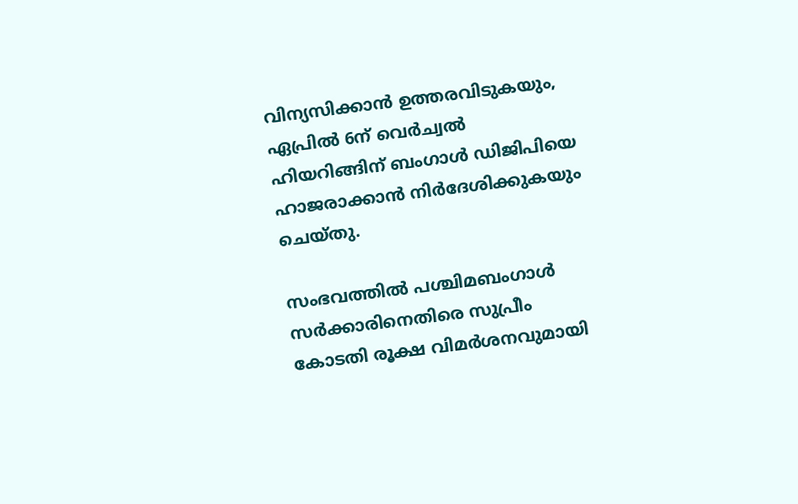വിന്യസിക്കാന്‍ ഉത്തരവിടുകയും, ഏപ്രില്‍ 6ന് വെര്‍ച്വല്‍ ഹിയറിങ്ങിന് ബംഗാള്‍ ഡിജിപിയെ ഹാജരാക്കാന്‍ നിര്‍ദേശിക്കുകയും ചെയ്തു.

സംഭവത്തില്‍ പശ്ചിമബംഗാള്‍ സര്‍ക്കാരിനെതിരെ സുപ്രീം കോടതി രൂക്ഷ വിമര്‍ശനവുമായി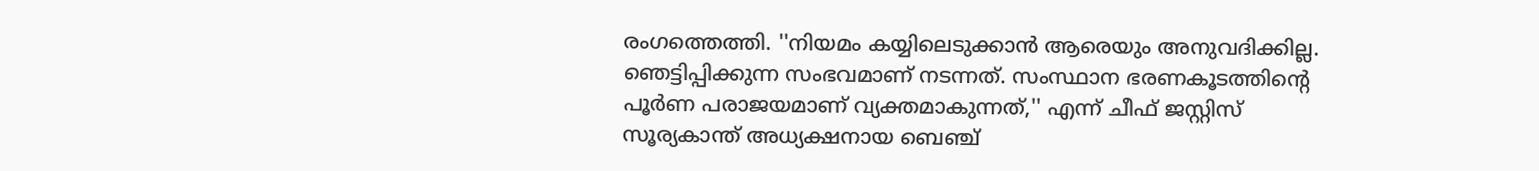രംഗത്തെത്തി. ''നിയമം കയ്യിലെടുക്കാന്‍ ആരെയും അനുവദിക്കില്ല. ഞെട്ടിപ്പിക്കുന്ന സംഭവമാണ് നടന്നത്. സംസ്ഥാന ഭരണകൂടത്തിന്റെ പൂര്‍ണ പരാജയമാണ് വ്യക്തമാകുന്നത്,'' എന്ന് ചീഫ് ജസ്റ്റിസ് സൂര്യകാന്ത് അധ്യക്ഷനായ ബെഞ്ച്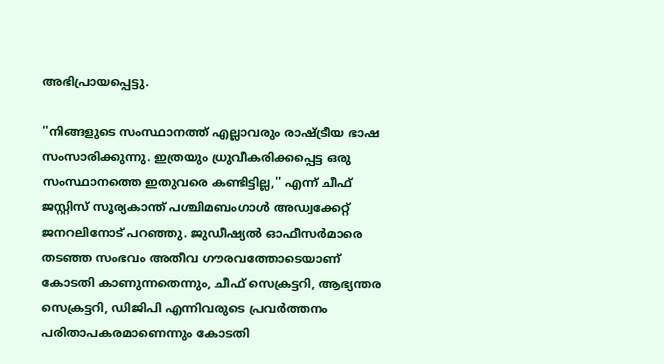അഭിപ്രായപ്പെട്ടു.

''നിങ്ങളുടെ സംസ്ഥാനത്ത് എല്ലാവരും രാഷ്ട്രീയ ഭാഷ സംസാരിക്കുന്നു. ഇത്രയും ധ്രുവീകരിക്കപ്പെട്ട ഒരു സംസ്ഥാനത്തെ ഇതുവരെ കണ്ടിട്ടില്ല,'' എന്ന് ചീഫ് ജസ്റ്റിസ് സൂര്യകാന്ത് പശ്ചിമബംഗാള്‍ അഡ്വക്കേറ്റ് ജനറലിനോട് പറഞ്ഞു. ജുഡീഷ്യല്‍ ഓഫീസര്‍മാരെ തടഞ്ഞ സംഭവം അതീവ ഗൗരവത്തോടെയാണ് കോടതി കാണുന്നതെന്നും, ചീഫ് സെക്രട്ടറി, ആഭ്യന്തര സെക്രട്ടറി, ഡിജിപി എന്നിവരുടെ പ്രവര്‍ത്തനം പരിതാപകരമാണെന്നും കോടതി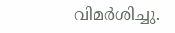വിമര്‍ശിച്ചു.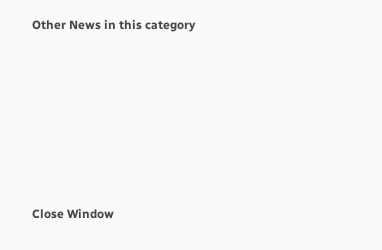Other News in this category








Close Window